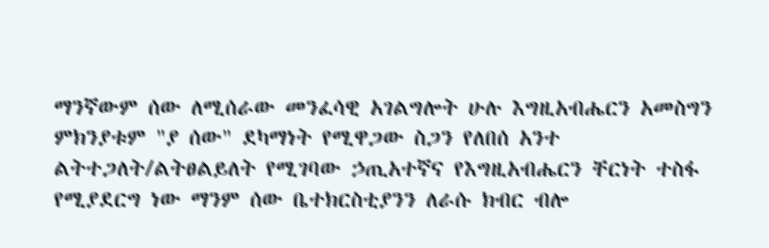ማንኛውም ሰው ለሚሰራው መንፈሳዊ አገልግሎት ሁሉ እግዚአብሔርን አመስግን ምክንያቱም "ያ ሰው" ደካማነት የሚዋጋው ስጋን የለበሰ አንተ ልትተጋለት/ልትፀልይለት የሚገባው ኃጢአተኛና የእግዚአብሔርን ቸርነት ተስፋ የሚያደርግ ነው ማንም ሰው ቤተክርስቲያንን ለራሱ ክብር ብሎ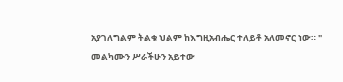አያገለግልም ትልቁ ህልም ከእግዚአብሔር ተለይቶ አለመኖር ነው። " መልካሙን ሥራችሁን አይተው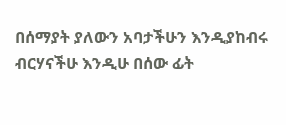በሰማያት ያለውን አባታችሁን እንዲያከብሩ ብርሃናችሁ እንዲሁ በሰው ፊት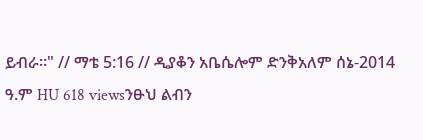ይብራ።" // ማቴ 5:16 // ዲያቆን አቤሴሎም ድንቅአለም ሰኔ-2014 ዓ.ም HU 618 viewsንፁህ ልብን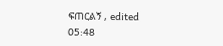ፍጠርልኝ , edited 05:48